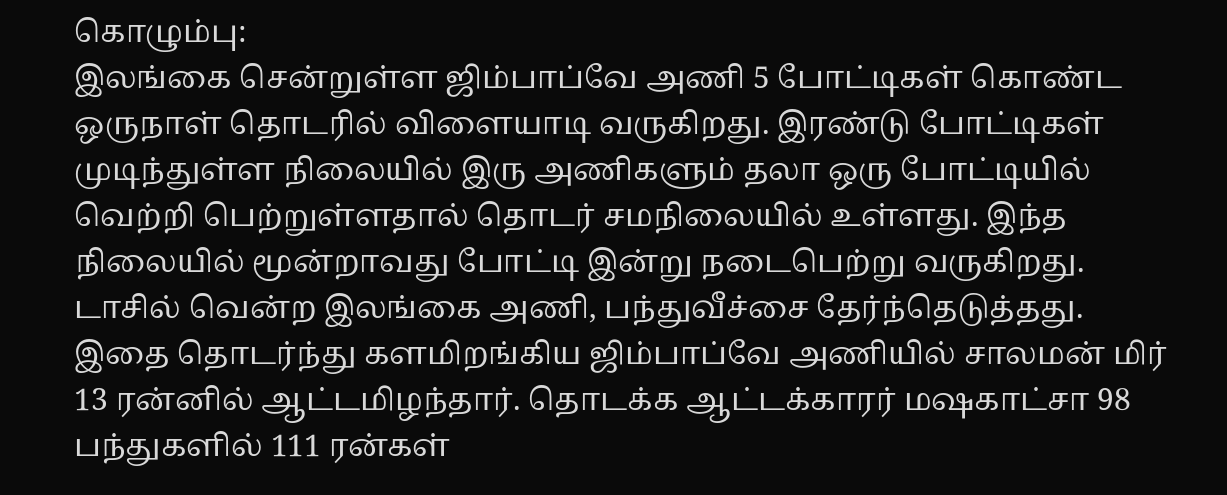கொழும்பு:
இலங்கை சென்றுள்ள ஜிம்பாப்வே அணி 5 போட்டிகள் கொண்ட ஒருநாள் தொடரில் விளையாடி வருகிறது. இரண்டு போட்டிகள் முடிந்துள்ள நிலையில் இரு அணிகளும் தலா ஒரு போட்டியில் வெற்றி பெற்றுள்ளதால் தொடர் சமநிலையில் உள்ளது. இந்த நிலையில் மூன்றாவது போட்டி இன்று நடைபெற்று வருகிறது. டாசில் வென்ற இலங்கை அணி, பந்துவீச்சை தேர்ந்தெடுத்தது.
இதை தொடர்ந்து களமிறங்கிய ஜிம்பாப்வே அணியில் சாலமன் மிர் 13 ரன்னில் ஆட்டமிழந்தார். தொடக்க ஆட்டக்காரர் மஷகாட்சா 98 பந்துகளில் 111 ரன்கள்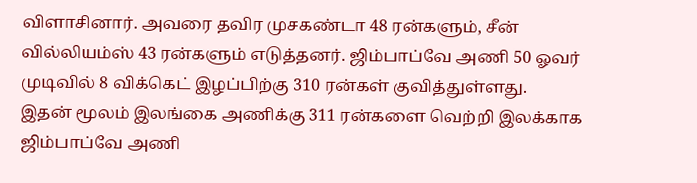விளாசினார். அவரை தவிர முசகண்டா 48 ரன்களும், சீன் வில்லியம்ஸ் 43 ரன்களும் எடுத்தனர். ஜிம்பாப்வே அணி 50 ஓவர் முடிவில் 8 விக்கெட் இழப்பிற்கு 310 ரன்கள் குவித்துள்ளது.
இதன் மூலம் இலங்கை அணிக்கு 311 ரன்களை வெற்றி இலக்காக ஜிம்பாப்வே அணி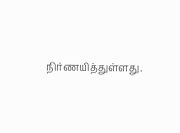நிர்ணயித்துள்ளது.